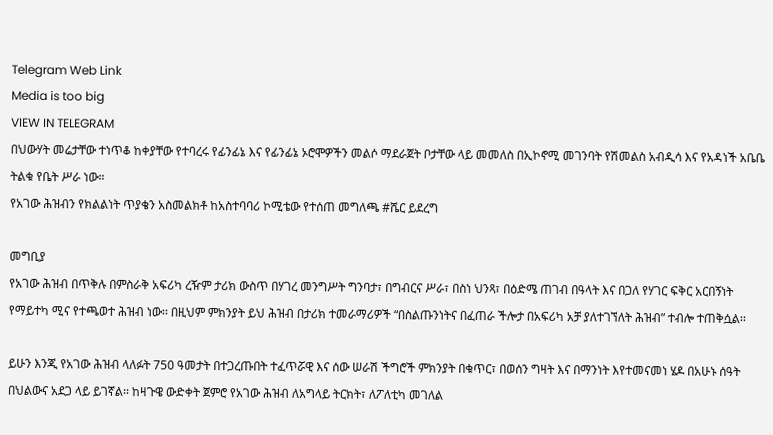Telegram Web Link
Media is too big
VIEW IN TELEGRAM
በህውሃት መሬታቸው ተነጥቆ ከቀያቸው የተባረሩ የፊንፊኔ እና የፊንፊኔ ኦሮሞዎችን መልሶ ማደራጀት ቦታቸው ላይ መመለስ በኢኮኖሚ መገንባት የሽመልስ አብዲሳ እና የአዳነች አቤቤ ትልቁ የቤት ሥራ ነው።
የአገው ሕዝብን የክልልነት ጥያቄን አስመልክቶ ከአስተባባሪ ኮሚቴው የተሰጠ መግለጫ #ሼር ይደረግ

መግቢያ
የአገው ሕዝብ በጥቅሉ በምስራቅ አፍሪካ ረዥም ታሪክ ውስጥ በሃገረ መንግሥት ግንባታ፣ በግብርና ሥራ፣ በስነ ህንጻ፣ በዕድሜ ጠገብ በዓላት እና በጋለ የሃገር ፍቅር አርበኝነት የማይተካ ሚና የተጫወተ ሕዝብ ነው፡፡ በዚህም ምክንያት ይህ ሕዝብ በታሪክ ተመራማሪዎች “በስልጡንነትና በፈጠራ ችሎታ በአፍሪካ አቻ ያለተገኘለት ሕዝብ” ተብሎ ተጠቅሷል፡፡

ይሁን እንጂ የአገው ሕዝብ ላለፉት 750 ዓመታት በተጋረጡበት ተፈጥሯዊ እና ሰው ሠራሽ ችግሮች ምክንያት በቁጥር፣ በወሰን ግዛት እና በማንነት እየተመናመነ ሄዶ በአሁኑ ሰዓት በህልውና አደጋ ላይ ይገኛል፡፡ ከዛጉዌ ውድቀት ጀምሮ የአገው ሕዝብ ለአግላይ ትርክት፣ ለፖለቲካ መገለል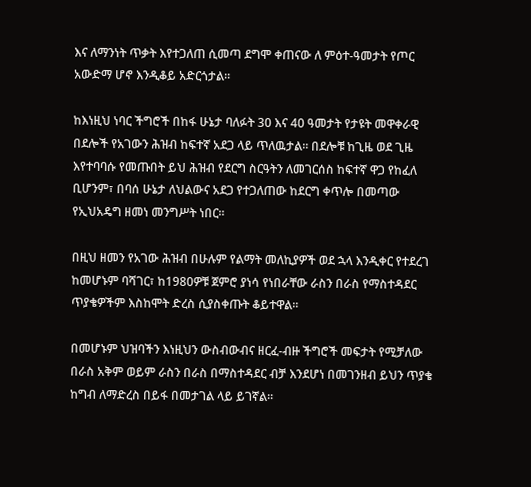እና ለማንነት ጥቃት እየተጋለጠ ሲመጣ ደግሞ ቀጠናው ለ ምዕተ-ዓመታት የጦር አውድማ ሆኖ እንዲቆይ አድርጎታል፡፡

ከእነዚህ ነባር ችግሮች በከፋ ሁኔታ ባለፉት 30 እና 40 ዓመታት የታዩት መዋቀራዊ በደሎች የአገውን ሕዝብ ከፍተኛ አደጋ ላይ ጥለዉታል፡፡ በደሎቹ ከጊዜ ወደ ጊዜ እየተባባሱ የመጡበት ይህ ሕዝብ የደርግ ስርዓትን ለመገርሰስ ከፍተኛ ዋጋ የከፈለ ቢሆንም፣ በባሰ ሁኔታ ለህልውና አደጋ የተጋለጠው ከደርግ ቀጥሎ በመጣው የኢህአዴግ ዘመነ መንግሥት ነበር፡፡

በዚህ ዘመን የአገው ሕዝብ በሁሉም የልማት መለኪያዎች ወደ ኋላ እንዲቀር የተደረገ ከመሆኑም ባሻገር፣ ከ1980ዎቹ ጀምሮ ያነሳ የነበራቸው ራስን በራስ የማስተዳደር ጥያቄዎችም እስከሞት ድረስ ሲያስቀጡት ቆይተዋል፡፡

በመሆኑም ህዝባችን እነዚህን ውስብውብና ዘርፈ-ብዙ ችግሮች መፍታት የሚቻለው በራስ አቅም ወይም ራስን በራስ በማስተዳደር ብቻ እንደሆነ በመገንዘብ ይህን ጥያቄ ከግብ ለማድረስ በይፋ በመታገል ላይ ይገኛል፡፡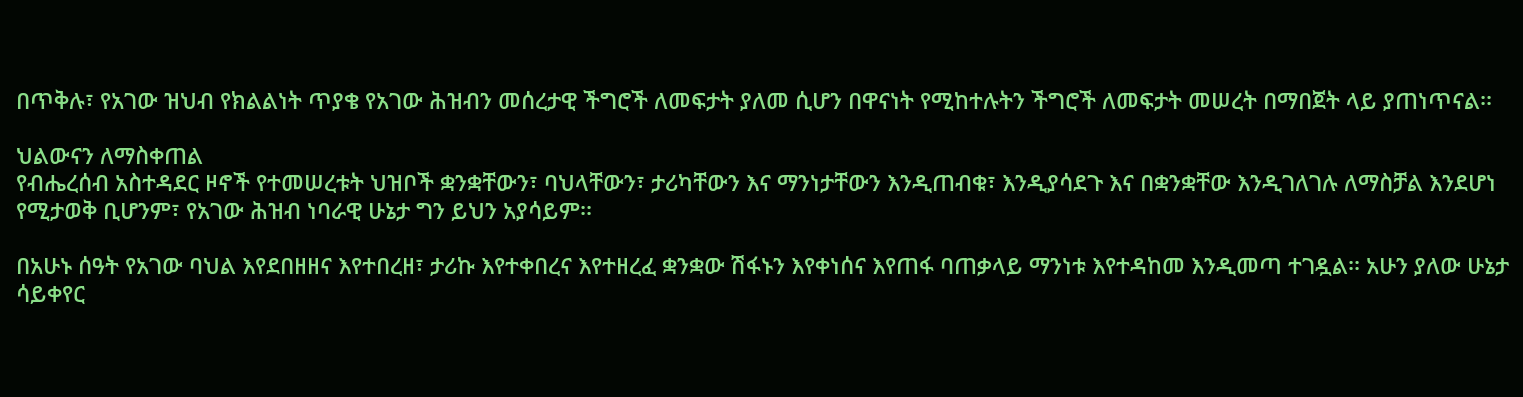በጥቅሉ፣ የአገው ዝህብ የክልልነት ጥያቄ የአገው ሕዝብን መሰረታዊ ችግሮች ለመፍታት ያለመ ሲሆን በዋናነት የሚከተሉትን ችግሮች ለመፍታት መሠረት በማበጀት ላይ ያጠነጥናል፡፡

ህልውናን ለማስቀጠል
የብሔረሰብ አስተዳደር ዞኖች የተመሠረቱት ህዝቦች ቋንቋቸውን፣ ባህላቸውን፣ ታሪካቸውን እና ማንነታቸውን እንዲጠብቁ፣ እንዲያሳደጉ እና በቋንቋቸው እንዲገለገሉ ለማስቻል እንደሆነ የሚታወቅ ቢሆንም፣ የአገው ሕዝብ ነባራዊ ሁኔታ ግን ይህን አያሳይም፡፡

በአሁኑ ሰዓት የአገው ባህል እየደበዘዘና እየተበረዘ፣ ታሪኩ እየተቀበረና እየተዘረፈ ቋንቋው ሽፋኑን እየቀነሰና እየጠፋ ባጠቃላይ ማንነቱ እየተዳከመ እንዲመጣ ተገዷል፡፡ አሁን ያለው ሁኔታ ሳይቀየር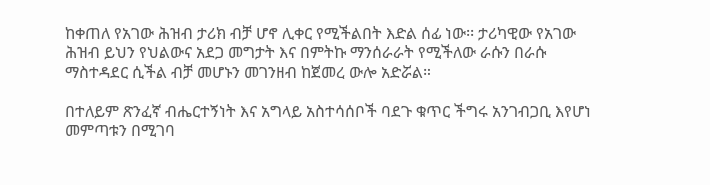ከቀጠለ የአገው ሕዝብ ታሪክ ብቻ ሆኖ ሊቀር የሚችልበት እድል ሰፊ ነው፡፡ ታሪካዊው የአገው ሕዝብ ይህን የህልውና አደጋ መግታት እና በምትኩ ማንሰራራት የሚችለው ራሱን በራሱ ማስተዳደር ሲችል ብቻ መሆኑን መገንዘብ ከጀመረ ውሎ አድሯል።

በተለይም ጽንፈኛ ብሔርተኝነት እና አግላይ አስተሳሰቦች ባደጉ ቁጥር ችግሩ አንገብጋቢ እየሆነ መምጣቱን በሚገባ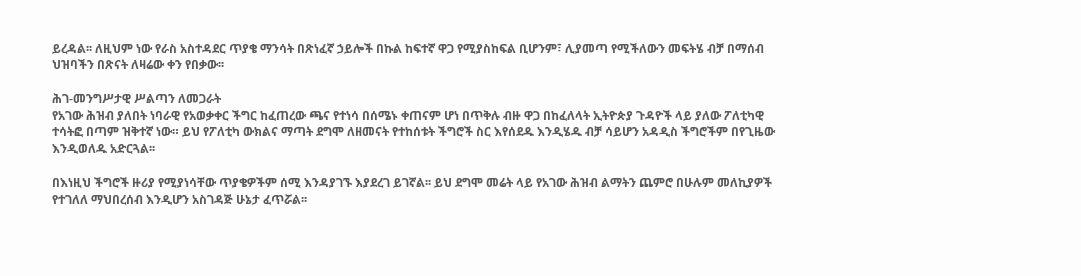ይረዳል፡፡ ለዚህም ነው የራስ አስተዳደር ጥያቄ ማንሳት በጽነፈኛ ኃይሎች በኩል ከፍተኛ ዋጋ የሚያስከፍል ቢሆንም፣ ሊያመጣ የሚችለውን መፍትሄ ብቻ በማሰብ ህዝባችን በጽናት ለዛሬው ቀን የበቃው፡፡

ሕገ-መንግሥታዊ ሥልጣን ለመጋራት
የአገው ሕዝብ ያለበት ነባራዊ የአወቃቀር ችግር ከፈጠረው ጫና የተነሳ በሰሜኑ ቀጠናም ሆነ በጥቅሉ ብዙ ዋጋ በከፈለላት ኢትዮጵያ ጉዳዮች ላይ ያለው ፖለቲካዊ ተሳትፎ በጣም ዝቅተኛ ነው። ይህ የፖለቲካ ውክልና ማጣት ደግሞ ለዘመናት የተከሰቱት ችግሮች ስር እየሰደዱ እንዲሄዱ ብቻ ሳይሆን አዳዲስ ችግሮችም በየጊዜው እንዲወለዱ አድርጓል፡፡

በእነዚህ ችግሮች ዙሪያ የሚያነሳቸው ጥያቄዎችም ሰሚ እንዳያገኙ እያደረገ ይገኛል፡፡ ይህ ደግሞ መሬት ላይ የአገው ሕዝብ ልማትን ጨምሮ በሁሉም መለኪያዎች የተገለለ ማህበረሰብ እንዲሆን አስገዳጅ ሁኔታ ፈጥሯል፡፡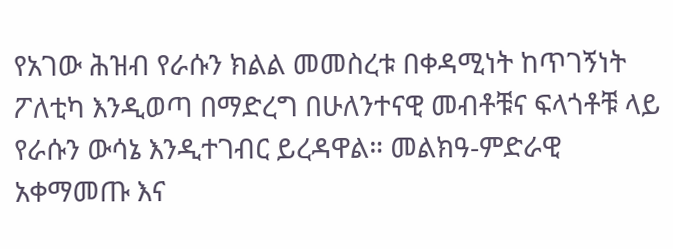የአገው ሕዝብ የራሱን ክልል መመስረቱ በቀዳሚነት ከጥገኝነት ፖለቲካ እንዲወጣ በማድረግ በሁለንተናዊ መብቶቹና ፍላጎቶቹ ላይ የራሱን ውሳኔ እንዲተገብር ይረዳዋል። መልክዓ-ምድራዊ አቀማመጡ እና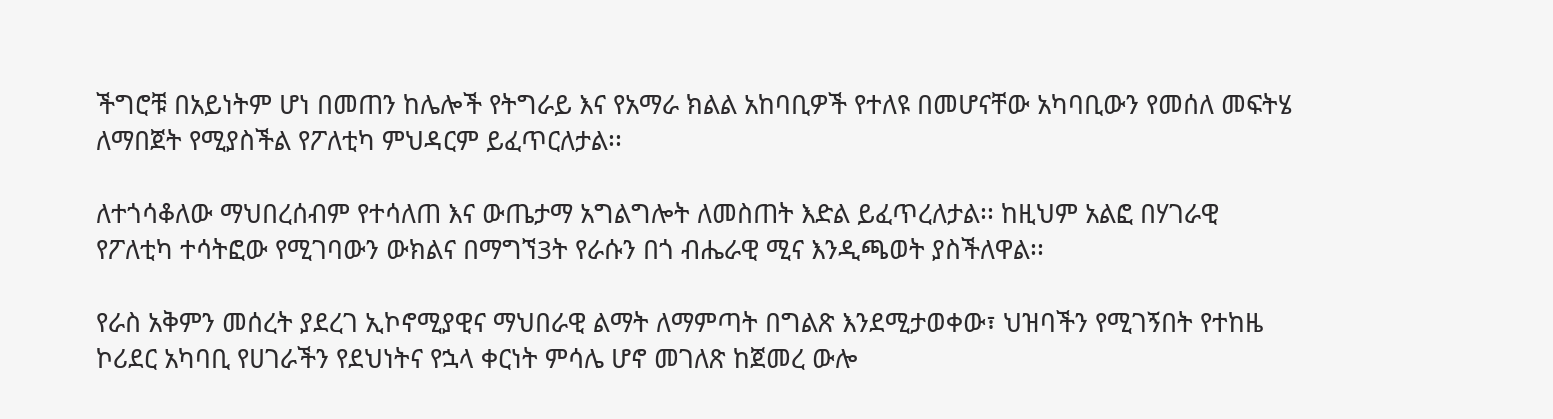ችግሮቹ በአይነትም ሆነ በመጠን ከሌሎች የትግራይ እና የአማራ ክልል አከባቢዎች የተለዩ በመሆናቸው አካባቢውን የመሰለ መፍትሄ ለማበጀት የሚያስችል የፖለቲካ ምህዳርም ይፈጥርለታል፡፡

ለተጎሳቆለው ማህበረሰብም የተሳለጠ እና ውጤታማ አግልግሎት ለመስጠት እድል ይፈጥረለታል፡፡ ከዚህም አልፎ በሃገራዊ የፖለቲካ ተሳትፎው የሚገባውን ውክልና በማግኘ3ት የራሱን በጎ ብሔራዊ ሚና እንዲጫወት ያስችለዋል፡፡

የራስ አቅምን መሰረት ያደረገ ኢኮኖሚያዊና ማህበራዊ ልማት ለማምጣት በግልጽ እንደሚታወቀው፣ ህዝባችን የሚገኝበት የተከዜ ኮሪደር አካባቢ የሀገራችን የደህነትና የኋላ ቀርነት ምሳሌ ሆኖ መገለጽ ከጀመረ ውሎ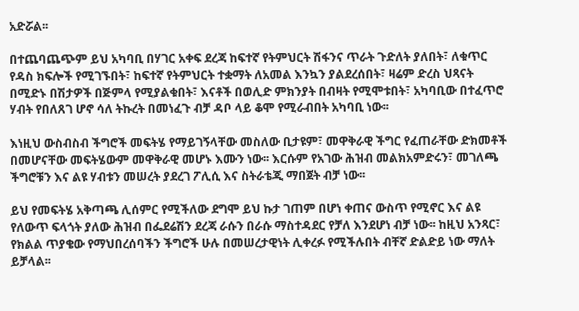አድሯል፡፡

በተጨባጨጭም ይህ አካባቢ በሃገር አቀፍ ደረጃ ከፍተኛ የትምህርት ሽፋንና ጥራት ጉድለት ያለበት፣ ለቁጥር የዳስ ክፍሎች የሚገኙበት፣ ከፍተኛ የትምህርት ተቋማት ለአመል እንኳን ያልደረሰበት፣ ዛሬም ድረስ ህጻናት በሚድኑ በሽታዎች በጅምላ የሚያልቁበት፣ እናቶች በወሊድ ምክንያት በብዛት የሚሞቱበት፣ አካባቢው በተፈጥሮ ሃብት የበለጸገ ሆኖ ሳለ ትኩረት በመነፈጉ ብቻ ዳቦ ላይ ቆሞ የሚራብበት አካባቢ ነው፡፡

እነዚህ ውስብስብ ችግሮች መፍትሄ የማይገኝላቸው መስለው ቢታዩም፣ መዋቅራዊ ችግር የፈጠራቸው ድክመቶች በመሆናቸው መፍትሄውም መዋቅራዊ መሆኑ እሙን ነው፡፡ እርሱም የአገው ሕዝብ መልክአምድሩን፣ መገለጫ ችግሮቹን እና ልዩ ሃብቱን መሠረት ያደረገ ፖሊሲ እና ስትራቴጂ ማበጀት ብቻ ነው፡፡

ይህ የመፍትሄ አቅጣጫ ሊሰምር የሚችለው ደግሞ ይህ ኩታ ገጠም በሆነ ቀጠና ውስጥ የሚኖር እና ልዩ የለውጥ ፍላጎት ያለው ሕዝብ በፌደሬሽን ደረጃ ራሱን በራሱ ማስተዳደር የቻለ እንደሆነ ብቻ ነው፡፡ ከዚህ አንጻር፣ የክልል ጥያቄው የማህበረሰባችን ችግሮች ሁሉ በመሠረታዊነት ሊቀረፉ የሚችሉበት ብቸኛ ድልድይ ነው ማለት ይቻላል፡፡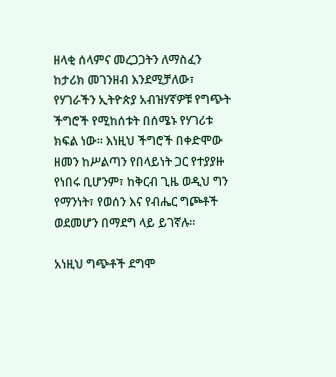ዘላቂ ሰላምና መረጋጋትን ለማስፈን
ከታሪክ መገንዘብ እንደሚቻለው፣ የሃገራችን ኢትዮጵያ አብዝሃኛዎቹ የግጭት ችግሮች የሚከሰቱት በሰሜኑ የሃገሪቱ ክፍል ነው፡፡ እነዚህ ችግሮች በቀድሞው ዘመን ከሥልጣን የበላይነት ጋር የተያያዙ የነበሩ ቢሆንም፣ ከቅርብ ጊዜ ወዲህ ግን የማንነት፣ የወሰን እና የብሔር ግጮቶች ወደመሆን በማደግ ላይ ይገኛሉ፡፡

አነዚህ ግጭቶች ደግሞ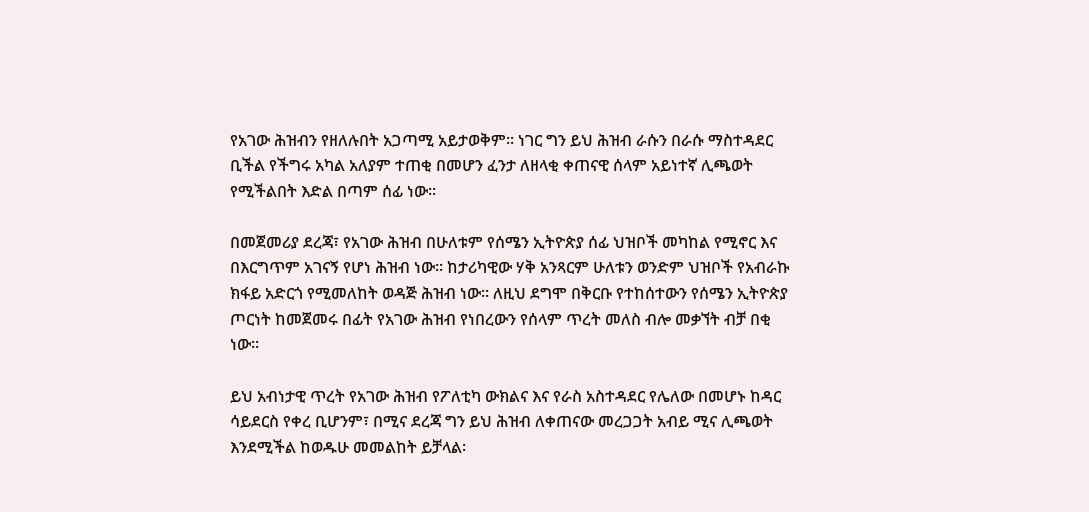የአገው ሕዝብን የዘለሉበት አጋጣሚ አይታወቅም፡፡ ነገር ግን ይህ ሕዝብ ራሱን በራሱ ማስተዳደር ቢችል የችግሩ አካል አለያም ተጠቂ በመሆን ፈንታ ለዘላቂ ቀጠናዊ ሰላም አይነተኛ ሊጫወት የሚችልበት እድል በጣም ሰፊ ነው፡፡

በመጀመሪያ ደረጃ፣ የአገው ሕዝብ በሁለቱም የሰሜን ኢትዮጵያ ሰፊ ህዝቦች መካከል የሚኖር እና በእርግጥም አገናኝ የሆነ ሕዝብ ነው፡፡ ከታሪካዊው ሃቅ አንጻርም ሁለቱን ወንድም ህዝቦች የአብራኩ ክፋይ አድርጎ የሚመለከት ወዳጅ ሕዝብ ነው፡፡ ለዚህ ደግሞ በቅርቡ የተከሰተውን የሰሜን ኢትዮጵያ ጦርነት ከመጀመሩ በፊት የአገው ሕዝብ የነበረውን የሰላም ጥረት መለስ ብሎ መቃኘት ብቻ በቂ ነው፡፡

ይህ አብነታዊ ጥረት የአገው ሕዝብ የፖለቲካ ውክልና እና የራስ አስተዳደር የሌለው በመሆኑ ከዳር ሳይደርስ የቀረ ቢሆንም፣ በሚና ደረጃ ግን ይህ ሕዝብ ለቀጠናው መረጋጋት አብይ ሚና ሊጫወት እንደሚችል ከወዱሁ መመልከት ይቻላል፡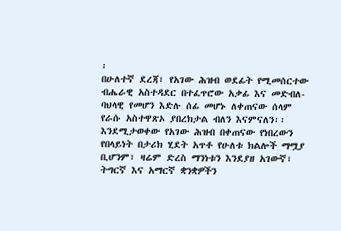፡
በሁለተኛ ደረጃ፣ የአገው ሕዝብ ወደፊት የሚመሰርተው ብሔራዊ አስተዳደር በተፈጥሮው አቃፊ እና መድብለ-ባህላዊ የመሆን እድሉ ሰፊ መሆኑ ለቀጠናው ሰላም የራሱ አስተዋጽኦ ያበረክታል ብለን እናምናለን፡፡ እንደሚታወቀው የአገው ሕዝብ በቀጠናው የነበረውን የበላይነት በታሪክ ሂደት አጥቶ የሁለቱ ክልሎች ማሟያ ቢሆንም፣ ዛሬም ድረስ ማንነቱን እንደያዘ አገውኛ፣ ትግርኛ እና አማርኛ ቋንቋዎችን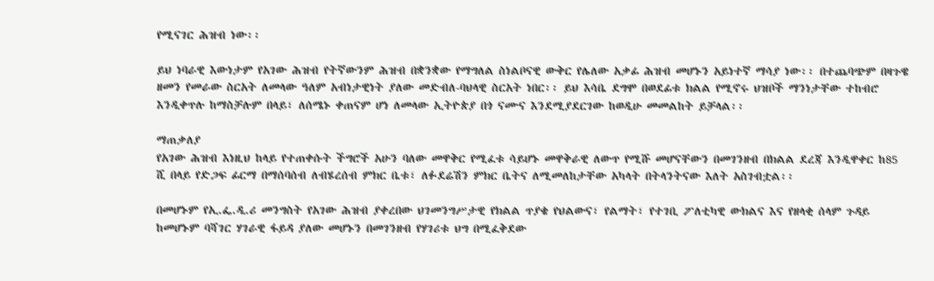የሚናገር ሕዝብ ነው፡፡

ይህ ነባራዊ እውነታም የአገው ሕዝብ የትኛውንም ሕዝብ በቋንቋው የማግለል ስነልቦናዊ ውቅር የሌለው አቃፊ ሕዝብ መሆኑን አይነተኛ ማሳያ ነው፡፡ በተጨባጭም በዛጉዌ ዘመን የመራው ስርአት ለመላው ዓለም አብነታዊነት ያለው መድብለ-ባህላዊ ስርአት ነበር፡፡ ይህ እሳቤ ደግሞ በወደፊቱ ክልል የሚኖሩ ህዝቦች ማንነታቸው ተከብሮ እንዲቀጥሉ ከማስቻሉም በላይ፣ ለሰሜኑ ቀጠናም ሆነ ለመላው ኢትዮጵያ በጎ ናሙና እንደሚያደርገው ከወዲሁ መመልከት ይቻላል፡፡

ማጠቃለያ
የአገው ሕዝብ እነዚህ ከላይ የተጠቀሱት ችግሮች አሁን ባለው መዋቅር የሚፈቱ ሳይሆኑ መዋቅራዊ ለውጥ የሚሹ መሆናቸውን በመገንዘብ በክልል ደረጃ እንዲዋቀር ከ85 ሺ በላይ የድጋፍ ፊርማ በማሰባሰብ ለብሄረሰብ ምክር ቤቱ፣ ለፉደሬሽን ምክር ቤትና ለሚመለከታቸው አካላት በትላንትናው እለት አስገብቷል፡፡

በመሆኑም የኢ.ፌ.ዲ.ሪ መንግስት የአገው ሕዝብ ያቀረበው ህገመንግሥታዊ የክልል ጥያቄ የህልውና፣ የልማት፣ የተገቢ ፖለቲካዊ ውክልና እና የዘላቂ ሰላም ጉዳይ ከመሆኑም ባሻገር ሃገራዊ ፋይዳ ያለው መሆኑን በመገንዘብ የሃገሪቱ ህግ በሚፈቅደው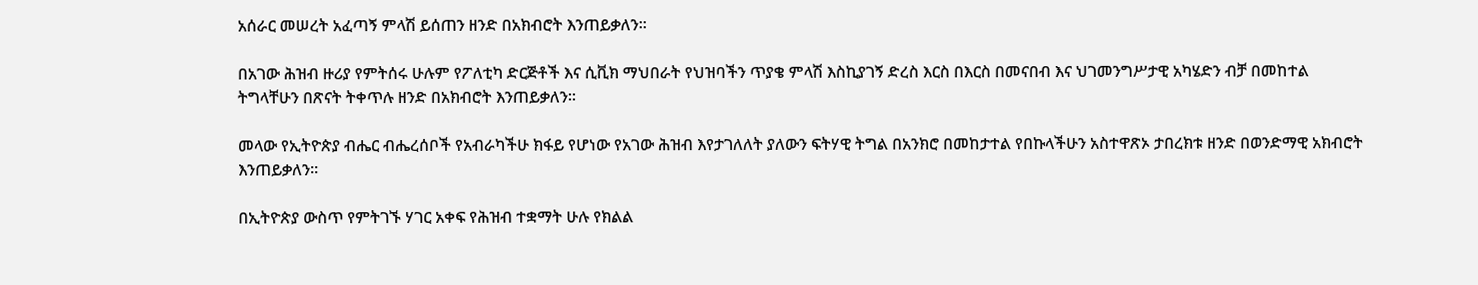አሰራር መሠረት አፈጣኝ ምላሽ ይሰጠን ዘንድ በአክብሮት እንጠይቃለን፡፡

በአገው ሕዝብ ዙሪያ የምትሰሩ ሁሉም የፖለቲካ ድርጅቶች እና ሲቪክ ማህበራት የህዝባችን ጥያቄ ምላሽ እስኪያገኝ ድረስ እርስ በእርስ በመናበብ እና ህገመንግሥታዊ አካሄድን ብቻ በመከተል ትግላቸሁን በጽናት ትቀጥሉ ዘንድ በአክብሮት እንጠይቃለን፡፡

መላው የኢትዮጵያ ብሔር ብሔረሰቦች የአብራካችሁ ክፋይ የሆነው የአገው ሕዝብ እየታገለለት ያለውን ፍትሃዊ ትግል በአንክሮ በመከታተል የበኩላችሁን አስተዋጽኦ ታበረክቱ ዘንድ በወንድማዊ አክብሮት እንጠይቃለን፡፡

በኢትዮጵያ ውስጥ የምትገኙ ሃገር አቀፍ የሕዝብ ተቋማት ሁሉ የክልል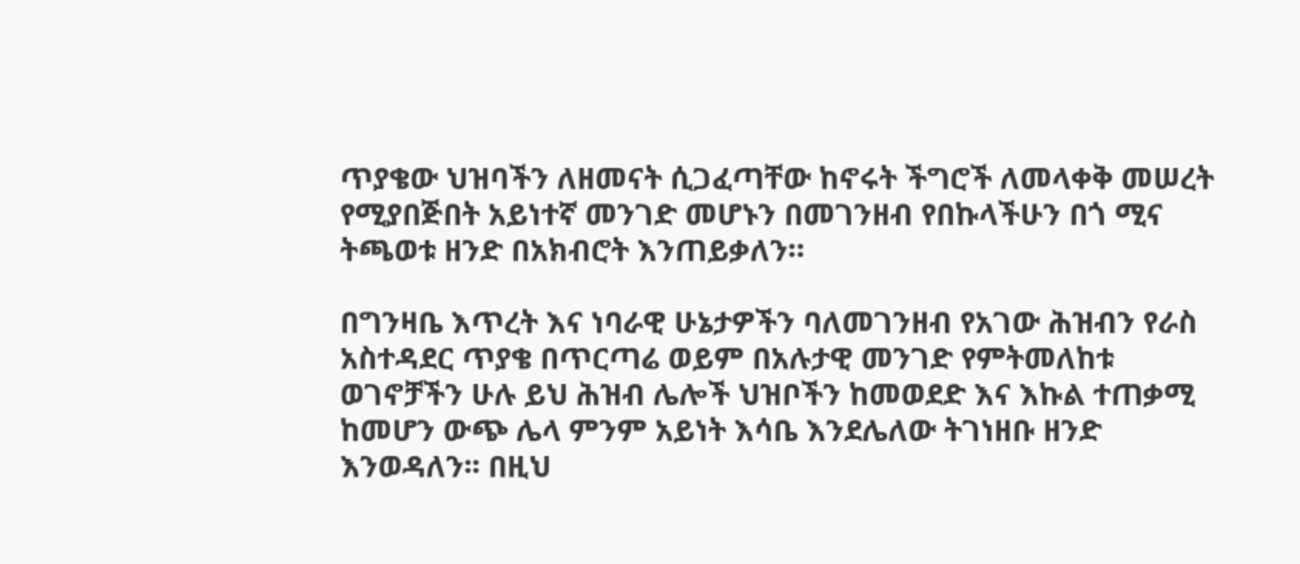ጥያቄው ህዝባችን ለዘመናት ሲጋፈጣቸው ከኖሩት ችግሮች ለመላቀቅ መሠረት የሚያበጅበት አይነተኛ መንገድ መሆኑን በመገንዘብ የበኩላችሁን በጎ ሚና ትጫወቱ ዘንድ በአክብሮት እንጠይቃለን።

በግንዛቤ እጥረት እና ነባራዊ ሁኔታዎችን ባለመገንዘብ የአገው ሕዝብን የራስ አስተዳደር ጥያቄ በጥርጣሬ ወይም በአሉታዊ መንገድ የምትመለከቱ ወገኖቻችን ሁሉ ይህ ሕዝብ ሌሎች ህዝቦችን ከመወደድ እና እኩል ተጠቃሚ ከመሆን ውጭ ሌላ ምንም አይነት እሳቤ እንደሌለው ትገነዘቡ ዘንድ እንወዳለን፡፡ በዚህ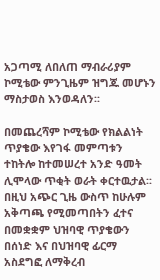አጋጣሚ ለበለጠ ማብራሪያም ኮሚቴው ምንጊዜም ዝግጁ መሆኑን ማስታወስ እንወዳለን፡፡

በመጨረሻም ኮሚቴው የክልልነት ጥያቄው እየገፋ መምጣቱን ተከትሎ ከተመሠረተ አንድ ዓመት ሊሞላው ጥቂት ወራት ቀርተዉታል፡፡ በዚህ አጭር ጊዜ ውስጥ ከሁሉም አቅጣጫ የሚመጣበትን ፈተና በመቋቋም ህዝባዊ ጥያቄውን በሰነድ እና በህዝባዊ ፊርማ አስደግፎ ለማቅረብ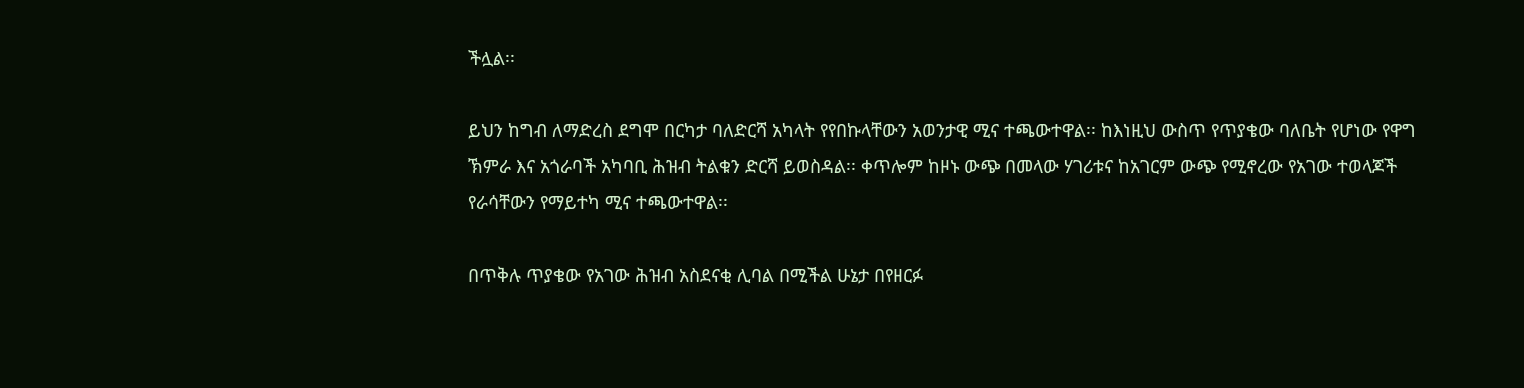ችሏል፡፡

ይህን ከግብ ለማድረስ ደግሞ በርካታ ባለድርሻ አካላት የየበኩላቸውን አወንታዊ ሚና ተጫውተዋል፡፡ ከእነዚህ ውስጥ የጥያቄው ባለቤት የሆነው የዋግ ኽምራ እና አጎራባች አካባቢ ሕዝብ ትልቁን ድርሻ ይወስዳል፡፡ ቀጥሎም ከዞኑ ውጭ በመላው ሃገሪቱና ከአገርም ውጭ የሚኖረው የአገው ተወላጆች የራሳቸውን የማይተካ ሚና ተጫውተዋል፡፡

በጥቅሉ ጥያቄው የአገው ሕዝብ አስደናቂ ሊባል በሚችል ሁኔታ በየዘርፉ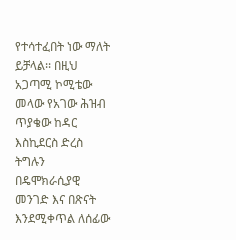የተሳተፈበት ነው ማለት ይቻላል፡፡ በዚህ አጋጣሚ ኮሚቴው መላው የአገው ሕዝብ ጥያቄው ከዳር እስኪደርስ ድረስ ትግሉን በዴሞክራሲያዊ መንገድ እና በጽናት እንደሚቀጥል ለሰፊው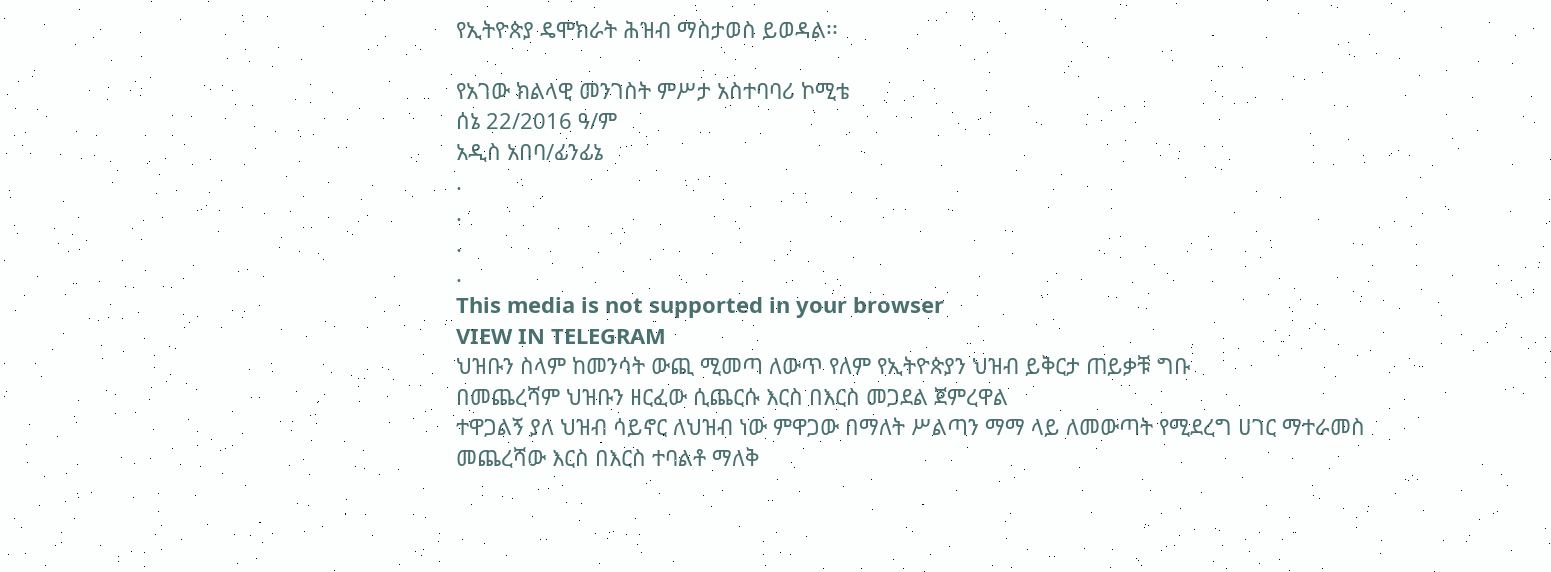የኢትዮጵያ ዴሞክራት ሕዝብ ማስታወስ ይወዳል፡፡

የአገው ክልላዊ መንገስት ምሥታ አስተባባሪ ኮሚቴ
ሰኔ 22/2016 ዓ/ም
አዲስ አበባ/ፊንፊኔ
.
.
.
.
This media is not supported in your browser
VIEW IN TELEGRAM
ህዝቡን ስላም ከመንሳት ውጪ ሚመጣ ለውጥ የለም የኢትዮጵያን ህዝብ ይቅርታ ጠይቃቹ ግቡ
በመጨረሻም ህዝቡን ዘርፈው ሲጨርሱ እርስ በእርስ መጋደል ጀምረዋል
ተዋጋልኝ ያለ ህዝብ ሳይኖር ለህዝብ ነው ምዋጋው በማለት ሥልጣን ማማ ላይ ለመውጣት የሚደረግ ሀገር ማተራመስ መጨረሻው እርስ በእርስ ተባልቶ ማለቅ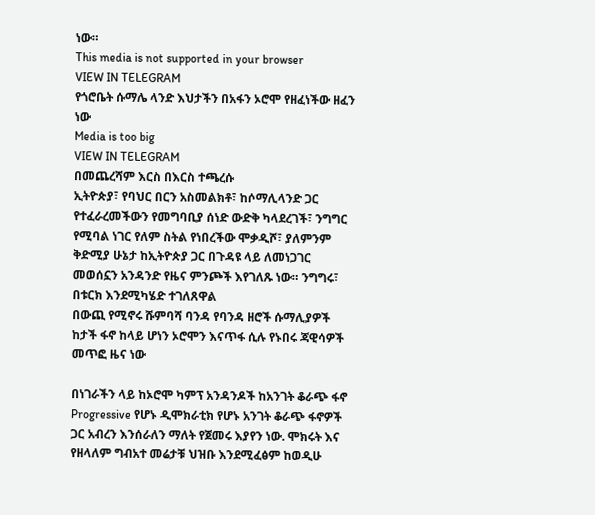ነው።
This media is not supported in your browser
VIEW IN TELEGRAM
የጎሮቤት ሱማሌ ላንድ እህታችን በአፋን ኦሮሞ የዘፈነችው ዘፈን ነው
Media is too big
VIEW IN TELEGRAM
በመጨረሻም እርስ በእርስ ተጫረሱ
ኢትዮጵያ፣ የባህር በርን አስመልክቶ፣ ከሶማሊላንድ ጋር የተፈራረመችውን የመግባቢያ ሰነድ ውድቅ ካላደረገች፣ ንግግር የሚባል ነገር የለም ስትል የነበረችው ሞቃዲሾ፣ ያለምንም ቅድሚያ ሁኔታ ከኢትዮጵያ ጋር በጉዳዩ ላይ ለመነጋገር መወሰኗን አንዳንድ የዜና ምንጮች እየገለጹ ነው። ንግግሩ፣ በቱርክ እንደሚካሄድ ተገለጸዋል
በውጪ የሚኖሩ ሹምባሻ ባንዳ የባንዳ ዘሮች ሱማሊያዎች ከታች ፋኖ ከላይ ሆነን ኦሮሞን እናጥፋ ሲሉ የኑበሩ ጃዊሳዎች መጥፎ ዜና ነው

በነገራችን ላይ ከኦሮሞ ካምፕ አንዳንዶች ከአንገት ቆራጭ ፋኖ Progressive የሆኑ ዲሞክራቲክ የሆኑ አንገት ቆራጭ ፋኖዎች ጋር አብረን እንሰራለን ማለት የጀመሩ እያየን ነው. ሞክሩት እና የዘላለም ግብአተ መሬታቹ ህዝቡ እንደሚፈፅም ከወዲሁ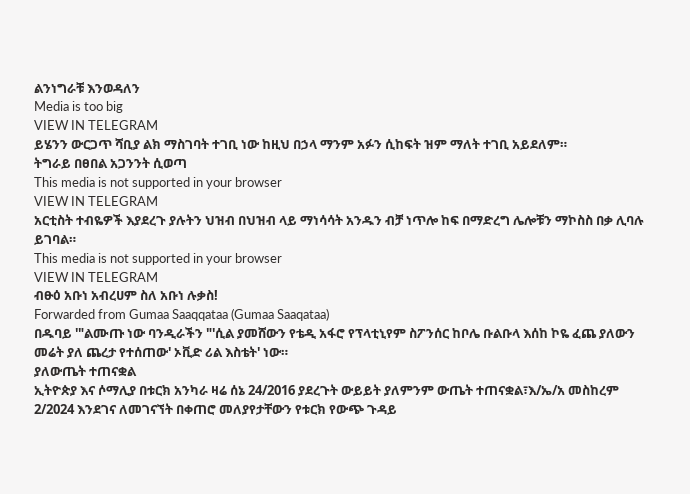ልንነግራቹ እንወዳለን
Media is too big
VIEW IN TELEGRAM
ይሄንን ውርጋጥ ሻቢያ ልክ ማስገባት ተገቢ ነው ከዚህ በኃላ ማንም አፉን ሲከፍት ዝም ማለት ተገቢ አይደለም።
ትግራይ በፀበል አጋንንት ሲወጣ
This media is not supported in your browser
VIEW IN TELEGRAM
አርቲስት ተብዬዎች እያደረጉ ያሉትን ህዝብ በህዝብ ላይ ማነሳሳት አንዱን ብቻ ነጥሎ ከፍ በማድረግ ሌሎቹን ማኮስስ በቃ ሊባሉ ይገባል።
This media is not supported in your browser
VIEW IN TELEGRAM
ብፁዕ አቡነ አብረሀም ስለ አቡነ ሉቃስ!
Forwarded from Gumaa Saaqqataa (Gumaa Saaqataa)
በዱባይ '"ልሙጡ ነው ባንዲራችን "'ሲል ያመሸውን የቴዲ አፋሮ የፕላቲኒየም ስፖንሰር ከቦሌ ቡልቡላ እሰከ ኮዬ ፈጨ ያለውን መሬት ያለ ጨረታ የተሰጠው' ኦቪድ ሪል እስቴት' ነው።
ያለውጤት ተጠናቋል
ኢትዮጵያ እና ሶማሊያ በቱርክ አንካራ ዛሬ ሰኔ 24/2016 ያደረጉት ውይይት ያለምንም ውጤት ተጠናቋል፣እ/ኤ/አ መስከረም 2/2024 እንደገና ለመገናኘት በቀጠሮ መለያየታቸውን የቱርክ የውጭ ጉዳይ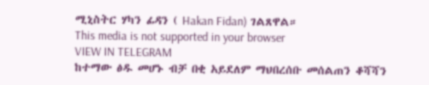ሚኒስትር ሃካን ፊዳን ( Hakan Fidan) ገልጸዋል።
This media is not supported in your browser
VIEW IN TELEGRAM
ከተማው ፅዱ መሆኑ ብቻ በቂ አይደለም ማህበረሰቡ መሰልጠን ቆሻሻን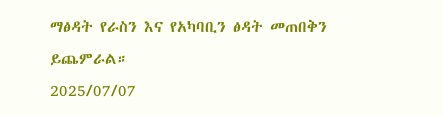ማፅዳት የራስን እና የአካባቢን ፅዳት መጠበቅን ይጨምራል።
2025/07/07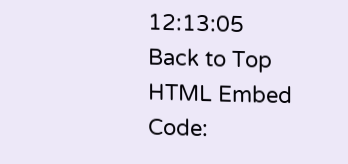12:13:05
Back to Top
HTML Embed Code: